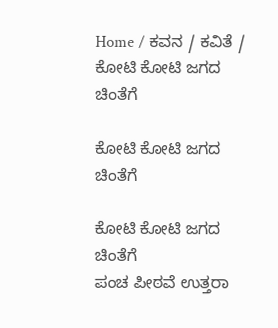Home / ಕವನ / ಕವಿತೆ / ಕೋಟಿ ಕೋಟಿ ಜಗದ ಚಿಂತೆಗೆ

ಕೋಟಿ ಕೋಟಿ ಜಗದ ಚಿಂತೆಗೆ

ಕೋಟಿ ಕೋಟಿ ಜಗದ ಚಿಂತೆಗೆ
ಪಂಚ ಪೀಠವೆ ಉತ್ತರಾ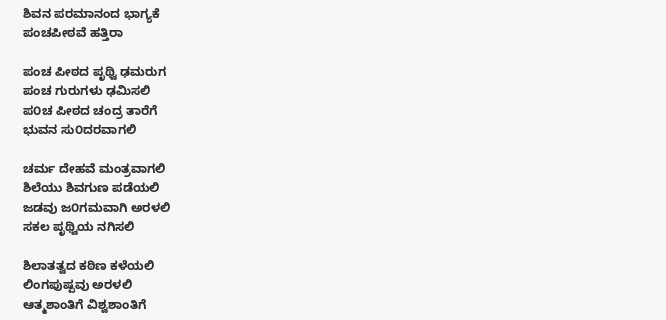ಶಿವನ ಪರಮಾನಂದ ಭಾಗ್ಯಕೆ
ಪಂಚಪೀಠವೆ ಹತ್ತಿರಾ

ಪಂಚ ಪೀಠದ ಪೃಥ್ವಿ ಢಮರುಗ
ಪಂಚ ಗುರುಗಳು ಢಮಿಸಲಿ
ಪ೦ಚ ಪೀಠದ ಚಂದ್ರ ತಾರೆಗೆ
ಭುವನ ಸು೦ದರವಾಗಲಿ

ಚರ್ಮ ದೇಹವೆ ಮಂತ್ರವಾಗಲಿ
ಶಿಲೆಯು ಶಿವಗುಣ ಪಡೆಯಲಿ
ಜಡವು ಜ೦ಗಮವಾಗಿ ಅರಳಲಿ
ಸಕಲ ಪೃಥ್ವಿಯ ನಗಿಸಲಿ

ಶಿಲಾತತ್ವದ ಕಠಿಣ ಕಳೆಯಲಿ
ಲಿಂಗಪುಷ್ಪವು ಅರಳಲಿ
ಆತ್ಮಶಾಂತಿಗೆ ವಿಶ್ವಶಾಂತಿಗೆ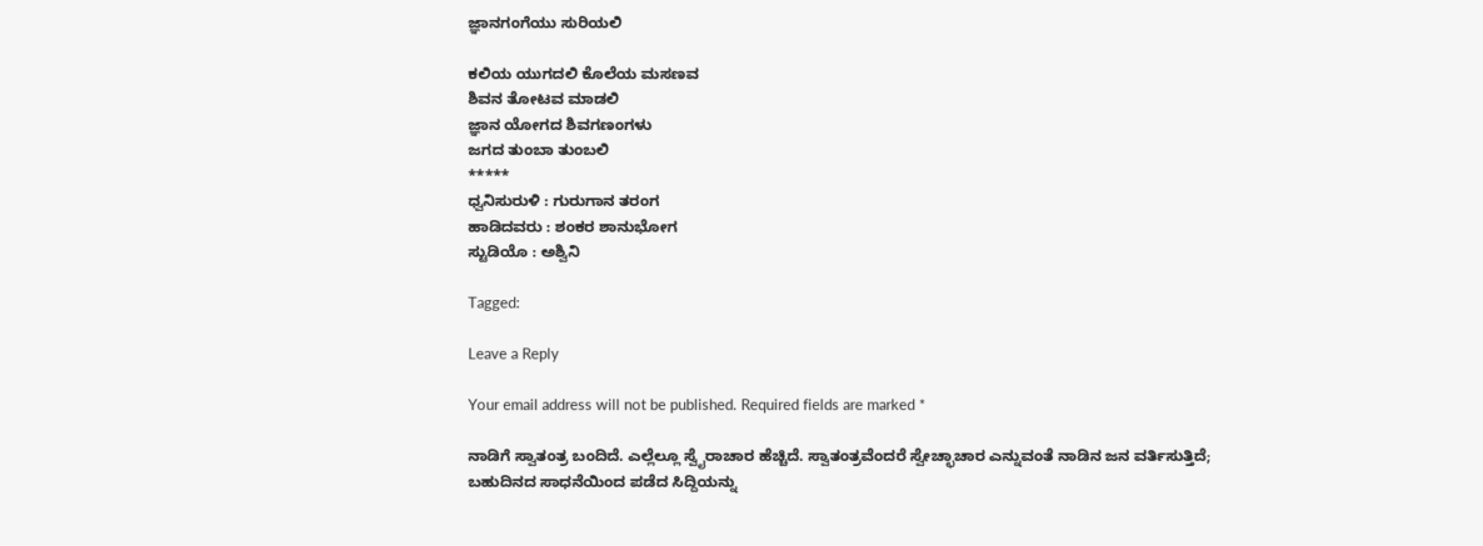ಜ್ಞಾನಗಂಗೆಯು ಸುರಿಯಲಿ

ಕಲಿಯ ಯುಗದಲಿ ಕೊಲೆಯ ಮಸಣವ
ಶಿವನ ತೋಟವ ಮಾಡಲಿ
ಜ್ಞಾನ ಯೋಗದ ಶಿವಗಣಂಗಳು
ಜಗದ ತುಂಬಾ ತುಂಬಲಿ
*****
ಧ್ವನಿಸುರುಳಿ : ಗುರುಗಾನ ತರಂಗ
ಹಾಡಿದವರು : ಶಂಕರ ಶಾನುಭೋಗ
ಸ್ಟುಡಿಯೊ : ಅಶ್ವಿನಿ

Tagged:

Leave a Reply

Your email address will not be published. Required fields are marked *

ನಾಡಿಗೆ ಸ್ವಾತಂತ್ರ ಬಂದಿದೆ. ಎಲ್ಲೆಲ್ಲೂ ಸ್ವೈರಾಚಾರ ಹೆಚ್ಚಿದೆ. ಸ್ವಾತಂತ್ರವೆಂದರೆ ಸ್ವೇಚ್ಛಾಚಾರ ಎನ್ನುವಂತೆ ನಾಡಿನ ಜನ ವರ್ತಿಸುತ್ತಿದೆ; ಬಹುದಿನದ ಸಾಧನೆಯಿಂದ ಪಡೆದ ಸಿದ್ದಿಯನ್ನು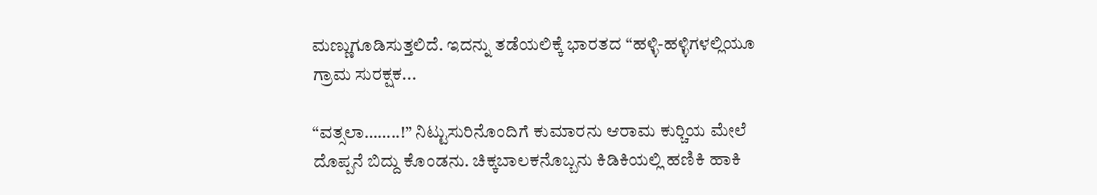ಮಣ್ಣುಗೂಡಿಸುತ್ತಲಿದೆ. ಇದನ್ನು ತಡೆಯಲಿಕ್ಕೆ ಭಾರತದ “ಹಳ್ಳಿ-ಹಳ್ಳಿಗಳಲ್ಲಿಯೂ ಗ್ರಾಮ ಸುರಕ್ಷಕ...

“ವತ್ಸಲಾ……..!” ನಿಟ್ಟುಸುರಿನೊಂದಿಗೆ ಕುಮಾರನು ಆರಾಮ ಕುರ್‍ಚಿಯ ಮೇಲೆ ದೊಪ್ಪನೆ ಬಿದ್ದು ಕೊಂಡನು. ಚಿಕ್ಕಬಾಲಕನೊಬ್ಬನು ಕಿಡಿಕಿಯಲ್ಲಿ ಹಣಿಕಿ ಹಾಕಿ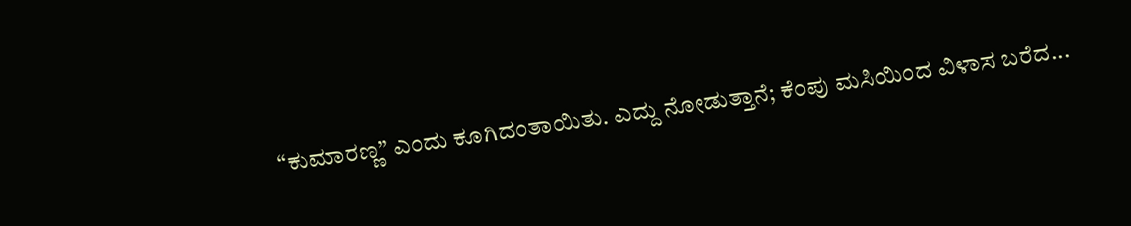“ಕುಮಾರಣ್ಣ” ಎಂದು ಕೂಗಿದಂತಾಯಿತು. ಎದ್ದು ನೋಡುತ್ತಾನೆ; ಕೆಂಪು ಮಸಿಯಿಂದ ವಿಳಾಸ ಬರೆದ...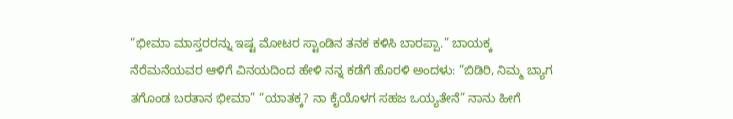“ಭೀಮಾ ಮಾಸ್ತರರನ್ನು ಇಷ್ಟ ಮೋಟರ ಸ್ಟಾಂಡಿನ ತನಕ ಕಳಿಸಿ ಬಾರಪ್ಪಾ.” ಬಾಯಕ್ಕ ನೆರೆಮನೆಯವರ ಆಳಿಗೆ ವಿನಯದಿಂದ ಹೇಳಿ ನನ್ನ ಕಡೆಗೆ ಹೊರಳಿ ಅಂದಳು: “ಬಿಡಿರಿ, ನಿಮ್ಮ ಬ್ಯಾಗ ತಗೊಂಡ ಬರತಾನ ಭೀಮಾ” “ಯಾತಕ್ಕ? ನಾ ಕೈಯೊಳಗ ಸಹಜ ಒಯ್ಯತೇನೆ” ನಾನು ಹೀಗೆ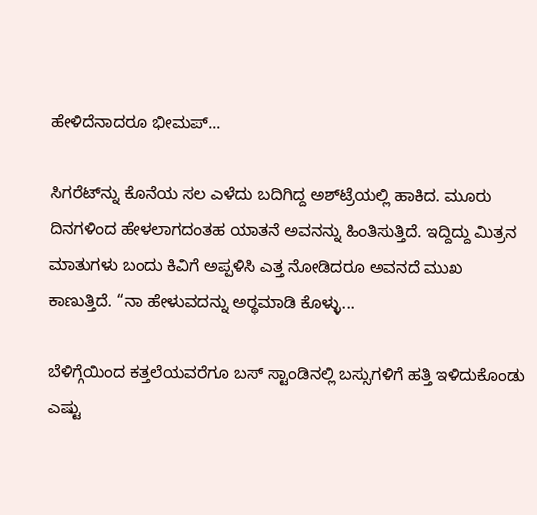ಹೇಳಿದೆನಾದರೂ ಭೀಮಪ್...

ಸಿಗರೆಟ್‌ನ್ನು ಕೊನೆಯ ಸಲ ಎಳೆದು ಬದಿಗಿದ್ದ ಅಶ್‌ಟ್ರೆಯಲ್ಲಿ ಹಾಕಿದ. ಮೂರು ದಿನಗಳಿಂದ ಹೇಳಲಾಗದಂತಹ ಯಾತನೆ ಅವನನ್ನು ಹಿಂತಿಸುತ್ತಿದೆ. ಇದ್ದಿದ್ದು ಮಿತ್ರನ ಮಾತುಗಳು ಬಂದು ಕಿವಿಗೆ ಅಪ್ಪಳಿಸಿ ಎತ್ತ ನೋಡಿದರೂ ಅವನದೆ ಮುಖ ಕಾಣುತ್ತಿದೆ. “ನಾ ಹೇಳುವದನ್ನು ಅರ್‍ಥಮಾಡಿ ಕೊಳ್ಳು...

ಬೆಳಿಗ್ಗೆಯಿಂದ ಕತ್ತಲೆಯವರೆಗೂ ಬಸ್ ಸ್ಟಾಂಡಿನಲ್ಲಿ ಬಸ್ಸುಗಳಿಗೆ ಹತ್ತಿ ಇಳಿದುಕೊಂಡು ಎಷ್ಟು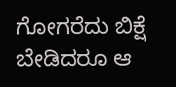ಗೋಗರೆದು ಬಿಕ್ಷೆ ಬೇಡಿದರೂ ಆ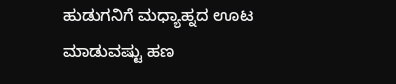ಹುಡುಗನಿಗೆ ಮಧ್ಯಾಹ್ನದ ಊಟ ಮಾಡುವಷ್ಟು ಹಣ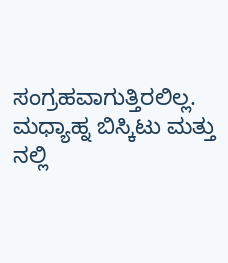ಸಂಗ್ರಹವಾಗುತ್ತಿರಲಿಲ್ಲ. ಮಧ್ಯಾಹ್ನ ಬಿಸ್ಕಿಟು ಮತ್ತು ನಲ್ಲಿ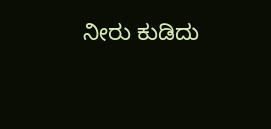ನೀರು ಕುಡಿದು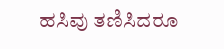ಹಸಿವು ತಣಿಸಿದರೂ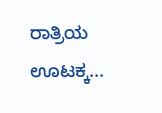ರಾತ್ರಿಯ ಊಟಕ್ಕ...